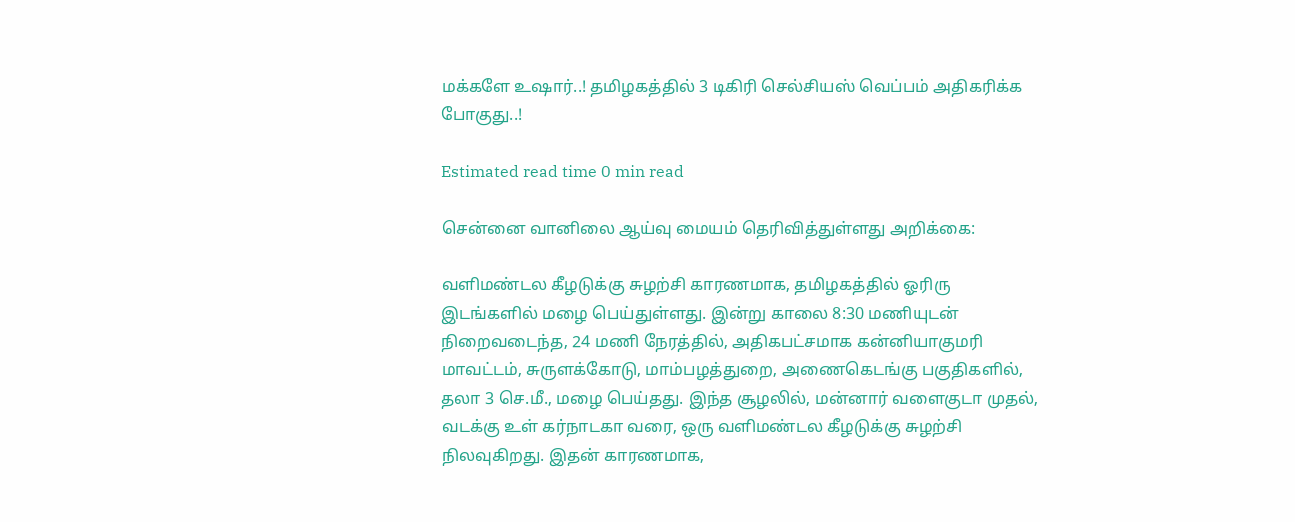மக்களே உஷார்..! தமிழகத்தில் 3 டிகிரி செல்சியஸ் வெப்பம் அதிகரிக்க போகுது..!

Estimated read time 0 min read

சென்னை வானிலை ஆய்வு மையம் தெரிவித்துள்ளது அறிக்கை:

வளிமண்டல கீழடுக்கு சுழற்சி காரணமாக, தமிழகத்தில் ஓரிரு இடங்களில் மழை பெய்துள்ளது. இன்று காலை 8:30 மணியுடன் நிறைவடைந்த, 24 மணி நேரத்தில், அதிகபட்சமாக கன்னியாகுமரி மாவட்டம், சுருளக்கோடு, மாம்பழத்துறை, அணைகெடங்கு பகுதிகளில், தலா 3 செ.மீ., மழை பெய்தது. இந்த சூழலில், மன்னார் வளைகுடா முதல், வடக்கு உள் கர்நாடகா வரை, ஒரு வளிமண்டல கீழடுக்கு சுழற்சி நிலவுகிறது. இதன் காரணமாக,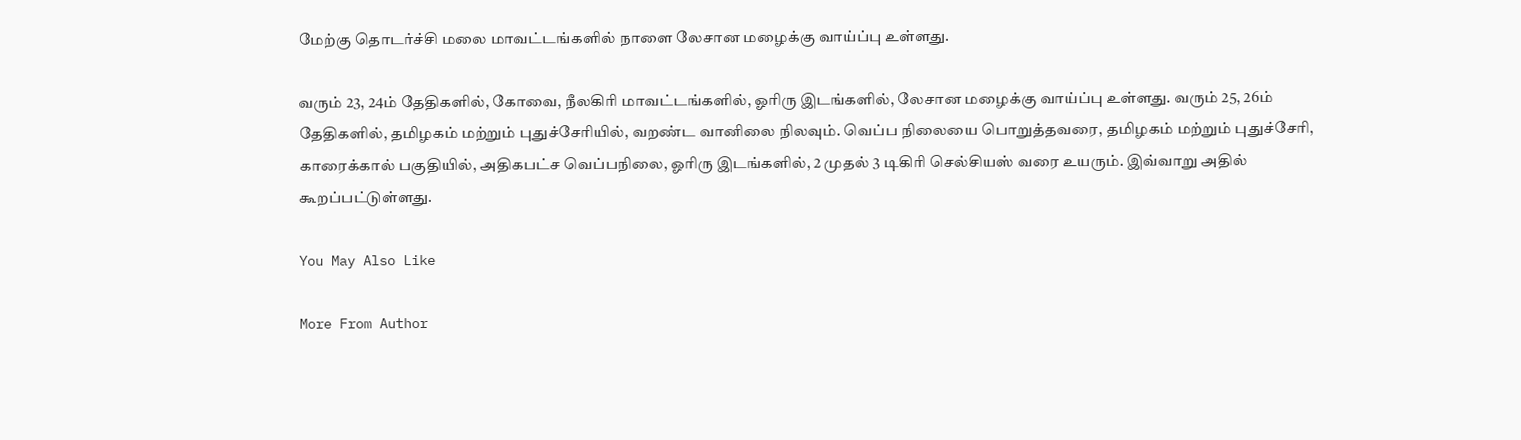மேற்கு தொடர்ச்சி மலை மாவட்டங்களில் நாளை லேசான மழைக்கு வாய்ப்பு உள்ளது.

வரும் 23, 24ம் தேதிகளில், கோவை, நீலகிரி மாவட்டங்களில், ஓரிரு இடங்களில், லேசான மழைக்கு வாய்ப்பு உள்ளது. வரும் 25, 26ம் தேதிகளில், தமிழகம் மற்றும் புதுச்சேரியில், வறண்ட வானிலை நிலவும். வெப்ப நிலையை பொறுத்தவரை, தமிழகம் மற்றும் புதுச்சேரி, காரைக்கால் பகுதியில், அதிகபட்ச வெப்பநிலை, ஓரிரு இடங்களில், 2 முதல் 3 டிகிரி செல்சியஸ் வரை உயரும். இவ்வாறு அதில் கூறப்பட்டுள்ளது.

You May Also Like

More From Author